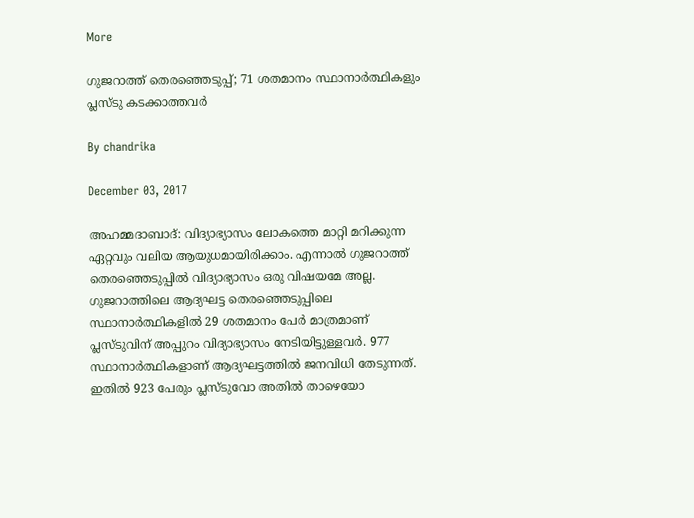More

ഗുജറാത്ത് തെരഞ്ഞെടുപ്പ്; 71 ശതമാനം സ്ഥാനാര്‍ത്ഥികളും പ്ലസ്ടു കടക്കാത്തവര്‍

By chandrika

December 03, 2017

അഹമ്മദാബാദ്: വിദ്യാഭ്യാസം ലോകത്തെ മാറ്റി മറിക്കുന്ന ഏറ്റവും വലിയ ആയുധമായിരിക്കാം. എന്നാല്‍ ഗുജറാത്ത് തെരഞ്ഞെടുപ്പില്‍ വിദ്യാഭ്യാസം ഒരു വിഷയമേ അല്ല. ഗുജറാത്തിലെ ആദ്യഘട്ട തെരഞ്ഞെടുപ്പിലെ സ്ഥാനാര്‍ത്ഥികളില്‍ 29 ശതമാനം പേര്‍ മാത്രമാണ് പ്ലസ്ടുവിന് അപ്പുറം വിദ്യാഭ്യാസം നേടിയിട്ടുള്ളവര്‍. 977 സ്ഥാനാര്‍ത്ഥികളാണ് ആദ്യഘട്ടത്തില്‍ ജനവിധി തേടുന്നത്. ഇതില്‍ 923 പേരും പ്ലസ്ടുവോ അതില്‍ താഴെയോ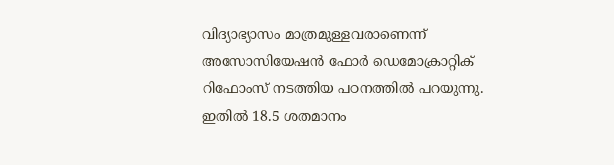വിദ്യാഭ്യാസം മാത്രമുള്ളവരാണെന്ന് അസോസിയേഷന്‍ ഫോര്‍ ഡെമോക്രാറ്റിക് റിഫോംസ് നടത്തിയ പഠനത്തില്‍ പറയുന്നു. ഇതില്‍ 18.5 ശതമാനം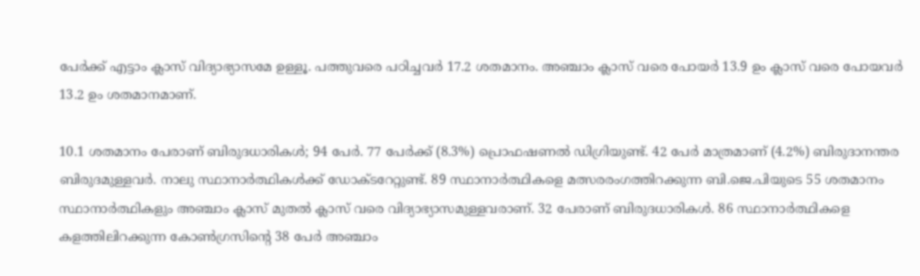പേര്‍ക്ക് എട്ടാം ക്ലാസ് വിദ്യാഭ്യാസമേ ഉള്ളൂ. പത്തുവരെ പഠിച്ചവര്‍ 17.2 ശതമാനം. അഞ്ചാം ക്ലാസ് വരെ പോയര്‍ 13.9 ഉം ക്ലാസ് വരെ പോയവര്‍ 13.2 ഉം ശതമാനമാണ്.

10.1 ശതമാനം പേരാണ് ബിരുദധാരികള്‍; 94 പേര്‍. 77 പേര്‍ക്ക് (8.3%) പ്രൊഫഷണല്‍ ഡിഗ്രിയുണ്ട്. 42 പേര്‍ മാത്രമാണ് (4.2%) ബിരുദാനന്തര ബിരുദമുള്ളവര്‍. നാലു സ്ഥാനാര്‍ത്ഥികള്‍ക്ക് ഡോക്ടറേറ്റുണ്ട്. 89 സ്ഥാനാര്‍ത്ഥികളെ മത്സരരംഗത്തിറക്കുന്ന ബി.ജെ.പിയുടെ 55 ശതമാനം സ്ഥാനാര്‍ത്ഥികളും അഞ്ചാം ക്ലാസ് മുതല്‍ ക്ലാസ് വരെ വിദ്യാഭ്യാസമുള്ളവരാണ്. 32 പേരാണ് ബിരുദധാരികള്‍. 86 സ്ഥാനാര്‍ത്ഥികളെ കളത്തിലിറക്കുന്ന കോണ്‍ഗ്രസിന്റെ 38 പേര്‍ അഞ്ചാം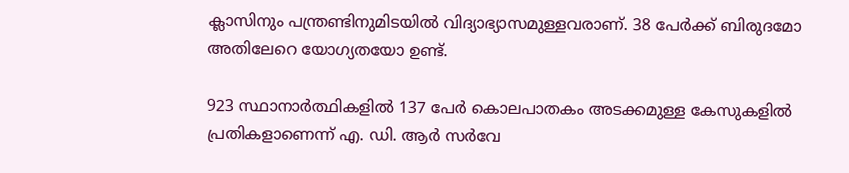ക്ലാസിനും പന്ത്രണ്ടിനുമിടയില്‍ വിദ്യാഭ്യാസമുള്ളവരാണ്. 38 പേര്‍ക്ക് ബിരുദമോ അതിലേറെ യോഗ്യതയോ ഉണ്ട്.

923 സ്ഥാനാര്‍ത്ഥികളില്‍ 137 പേര്‍ കൊലപാതകം അടക്കമുള്ള കേസുകളില്‍ പ്രതികളാണെന്ന് എ. ഡി. ആര്‍ സര്‍വേ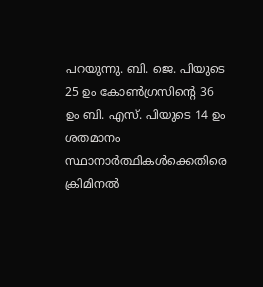പറയുന്നു. ബി. ജെ. പിയുടെ 25 ഉം കോണ്‍ഗ്രസിന്റെ 36 ഉം ബി. എസ്. പിയുടെ 14 ഉം ശതമാനം സ്ഥാനാര്‍ത്ഥികള്‍ക്കെതിരെ ക്രിമിനല്‍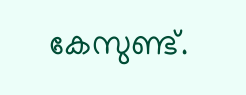കേസുണ്ട്.